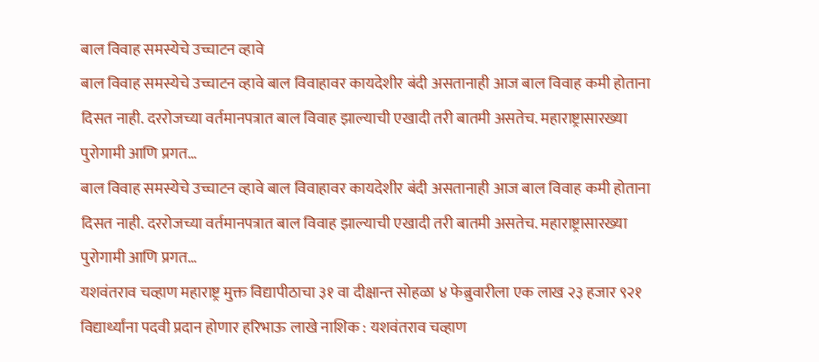बाल विवाह समस्येचे उच्चाटन व्हावे
बाल विवाह समस्येचे उच्चाटन व्हावे बाल विवाहावर कायदेशीर बंदी असतानाही आज बाल विवाह कमी होताना दिसत नाही. दररोजच्या वर्तमानपत्रात बाल विवाह झाल्याची एखादी तरी बातमी असतेच. महाराष्ट्रासारख्या पुरोगामी आणि प्रगत…
बाल विवाह समस्येचे उच्चाटन व्हावे बाल विवाहावर कायदेशीर बंदी असतानाही आज बाल विवाह कमी होताना दिसत नाही. दररोजच्या वर्तमानपत्रात बाल विवाह झाल्याची एखादी तरी बातमी असतेच. महाराष्ट्रासारख्या पुरोगामी आणि प्रगत…
यशवंतराव चव्हाण महाराष्ट्र मुक्त विद्यापीठाचा ३१ वा दीक्षान्त सोहळा ४ फेब्रुवारीला एक लाख २३ हजार ९२१ विद्यार्थ्यांना पदवी प्रदान होणार हरिभाऊ लाखे नाशिक : यशवंतराव चव्हाण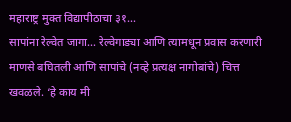महाराष्ट्र मुक्त विद्यापीठाचा ३१…
सापांना रेल्वेत जागा… रेल्वेगाड्या आणि त्यामधून प्रवास करणारी माणसे बघितली आणि सापांचे (नव्हे प्रत्यक्ष नागोबांचे) चित्त खवळले. ‘हे काय मी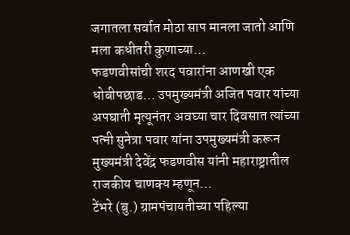जगातला सर्वात मोठा साप मानला जातो आणि मला कधीतरी कुणाच्या…
फडणवीसांची शरद पवारांना आणखी एक धोबीपछाड… उपमुख्यमंत्री अजित पवार यांच्या अपघाती मृत्यूनंतर अवघ्या चार दिवसात त्यांच्या पत्नी सुनेत्रा पवार यांना उपमुख्यमंत्री करून मुख्यमंत्री देवेंद्र फडणवीस यांनी महाराष्ट्रातील राजकीय चाणक्य म्हणून…
टेंभरे (बु.) ग्रामपंचायतीच्या पहिल्या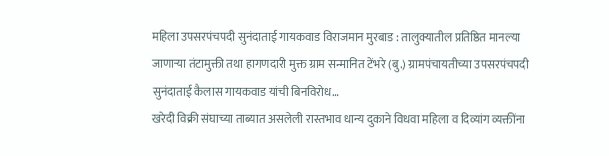महिला उपसरपंचपदी सुनंदाताई गायकवाड विराजमान मुरबाड : तालुक्यातील प्रतिष्ठित मानल्या जाणाऱ्या तंटामुक्ती तथा हागणदारी मुक्त ग्राम सन्मानित टेंभरे (बु.) ग्रामपंचायतीच्या उपसरपंचपदी सुनंदाताई कैलास गायकवाड यांची बिनविरोध…
खरेदी विक्री संघाच्या ताब्यात असलेली रास्तभाव धान्य दुकाने विधवा महिला व दिव्यांग व्यक्तींना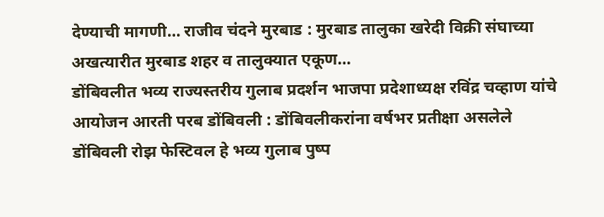देण्याची मागणी… राजीव चंदने मुरबाड : मुरबाड तालुका खरेदी विक्री संघाच्या अखत्यारीत मुरबाड शहर व तालुक्यात एकूण…
डोंबिवलीत भव्य राज्यस्तरीय गुलाब प्रदर्शन भाजपा प्रदेशाध्यक्ष रविंद्र चव्हाण यांचे आयोजन आरती परब डोंबिवली : डोंबिवलीकरांना वर्षभर प्रतीक्षा असलेले डोंबिवली रोझ फेस्टिवल हे भव्य गुलाब पुष्प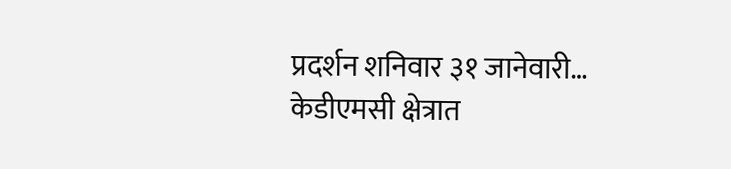प्रदर्शन शनिवार ३१ जानेवारी…
केडीएमसी क्षेत्रात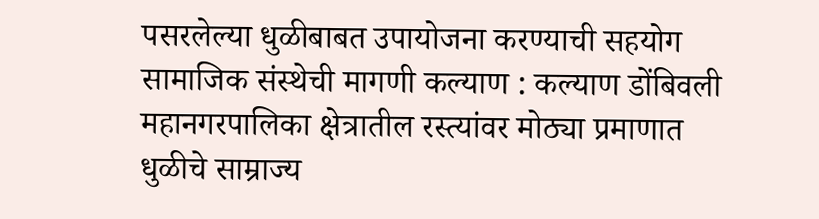पसरलेल्या धुळीबाबत उपायोजना करण्याची सहयोग सामाजिक संस्थेची मागणी कल्याण : कल्याण डोंबिवली महानगरपालिका क्षेत्रातील रस्त्यांवर मोठ्या प्रमाणात धुळीचे साम्राज्य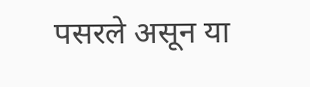पसरले असून या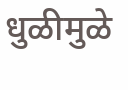धुळीमुळे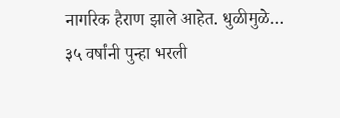नागरिक हैराण झाले आहेत. धुळीमुळे…
३५ वर्षांनी पुन्हा भरली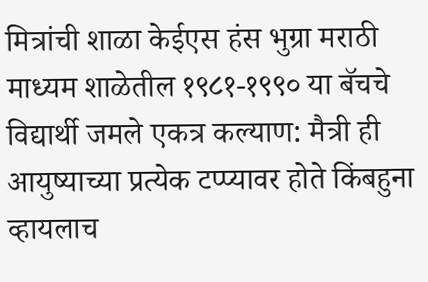मित्रांची शाळा केईएस हंस भुग्रा मराठी माध्यम शाळेतील १९८१-१९९० या बॅचचे विद्यार्थी जमले एकत्र कल्याण: मैत्री ही आयुष्याच्या प्रत्येक टप्प्यावर होते किंबहुना व्हायलाच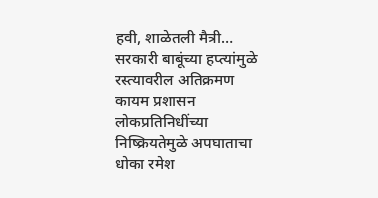हवी, शाळेतली मैत्री…
सरकारी बाबूंच्या हप्त्यांमुळे रस्त्यावरील अतिक्रमण कायम प्रशासन लोकप्रतिनिधींच्या निष्क्रियतेमुळे अपघाताचा धोका रमेश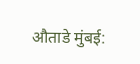औताडे मुंबई: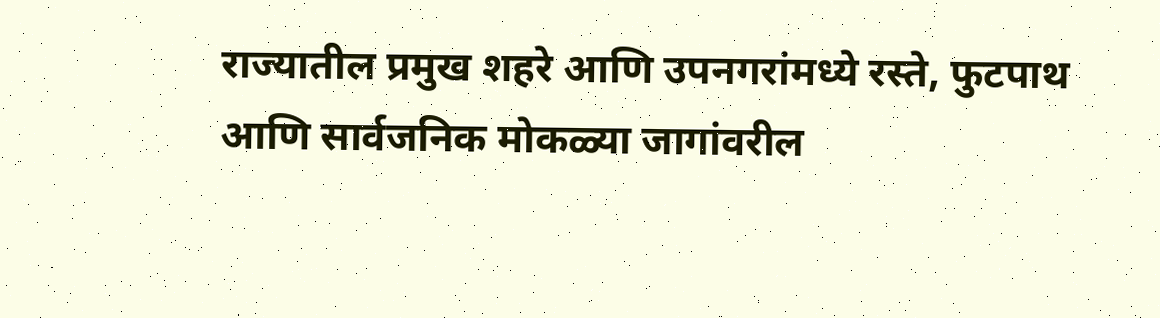राज्यातील प्रमुख शहरे आणि उपनगरांमध्ये रस्ते, फुटपाथ आणि सार्वजनिक मोकळ्या जागांवरील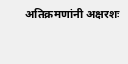अतिक्रमणांनी अक्षरशः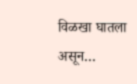विळखा घातला असून…